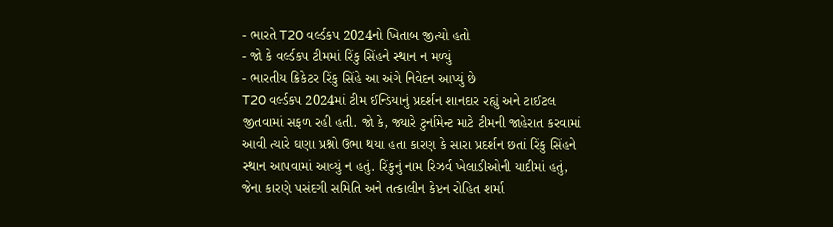- ભારતે T20 વર્લ્ડકપ 2024નો ખિતાબ જીત્યો હતો
- જો કે વર્લ્ડકપ ટીમમાં રિંકુ સિંહને સ્થાન ન મળ્યું
- ભારતીય ક્રિકેટર રિંકુ સિંહે આ અંગે નિવેદન આપ્યું છે
T20 વર્લ્ડકપ 2024માં ટીમ ઈન્ડિયાનું પ્રદર્શન શાનદાર રહ્યું અને ટાઈટલ જીતવામાં સફળ રહી હતી. જો કે, જ્યારે ટુર્નામેન્ટ માટે ટીમની જાહેરાત કરવામાં આવી ત્યારે ઘણા પ્રશ્નો ઉભા થયા હતા કારણ કે સારા પ્રદર્શન છતાં રિંકુ સિંહને સ્થાન આપવામાં આવ્યું ન હતું. રિંકુનું નામ રિઝર્વ ખેલાડીઓની યાદીમાં હતું, જેના કારણે પસંદગી સમિતિ અને તત્કાલીન કેપ્ટન રોહિત શર્મા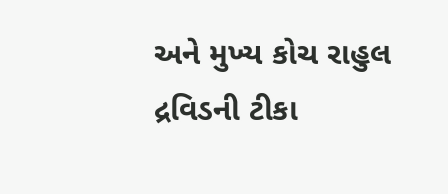અને મુખ્ય કોચ રાહુલ દ્રવિડની ટીકા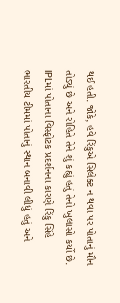થઈ હતી. જોકે, હવે રિંકુએ સિલેક્ટ ન થવા પર પોતાનું મૌન તોડ્યું છે અને રોહિતે તેને શું કહ્યું હતું તેનો ખુલાસો કર્યો છે.
IPLમાં પોતાના વિસ્ફોટક પ્રદર્શનના કારણે રિંકુ સિંહે ભારતીય ટીમમાં પોતાનું સ્થાન બનાવી લીધું હતું અને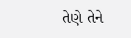તેણે તેને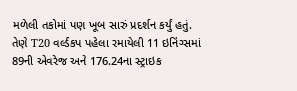મળેલી તકોમાં પણ ખૂબ સારું પ્રદર્શન કર્યું હતું. તેણે T20 વર્લ્ડકપ પહેલા રમાયેલી 11 ઇનિંગ્સમાં 89ની એવરેજ અને 176.24ના સ્ટ્રાઇક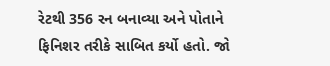રેટથી 356 રન બનાવ્યા અને પોતાને ફિનિશર તરીકે સાબિત કર્યો હતો. જો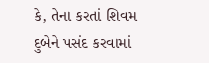કે, તેના કરતાં શિવમ દુબેને પસંદ કરવામાં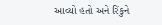આવ્યો હતો અને રિંકુને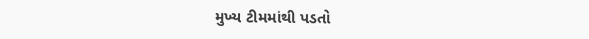મુખ્ય ટીમમાંથી પડતો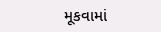મૂકવામાં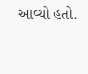આવ્યો હતો.